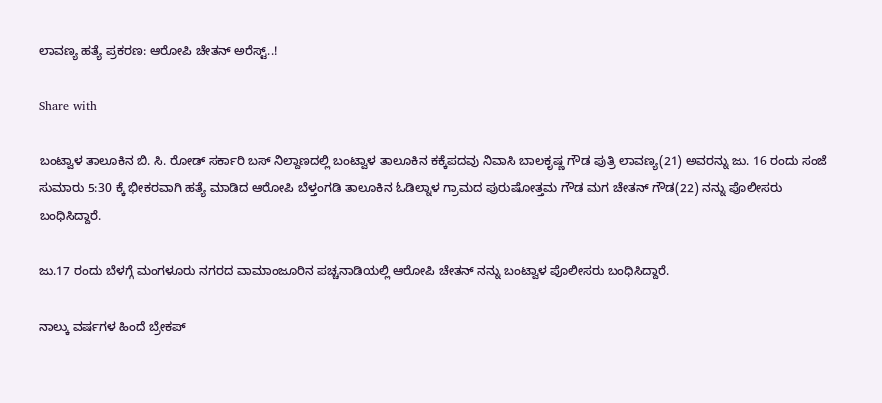ಲಾವಣ್ಯ ಹತ್ಯೆ ಪ್ರಕರಣ: ಆರೋಪಿ ಚೇತನ್ ಅರೆಸ್ಟ್..!

Share with

ಬಂಟ್ವಾಳ ತಾಲೂಕಿನ ಬಿ. ಸಿ. ರೋಡ್ ಸರ್ಕಾರಿ ಬಸ್‌ ನಿಲ್ದಾಣದಲ್ಲಿ ಬಂಟ್ವಾಳ ತಾಲೂಕಿನ ಕಕ್ಕೆಪದವು ನಿವಾಸಿ ಬಾಲಕೃಷ್ಣ ಗೌಡ ಪುತ್ರಿ ಲಾವಣ್ಯ(21) ಅವರನ್ನು ಜು. 16 ರಂದು ಸಂಜೆ ಸುಮಾರು 5:30 ಕ್ಕೆ ಭೀಕರವಾಗಿ ಹತ್ಯೆ ಮಾಡಿದ ಆರೋಪಿ ಬೆಳ್ತಂಗಡಿ ತಾಲೂಕಿನ ಓಡಿಲ್ನಾಳ ಗ್ರಾಮದ ಪುರುಷೋತ್ತಮ ಗೌಡ ಮಗ ಚೇತನ್ ಗೌಡ(22) ನನ್ನು ಪೊಲೀಸರು ಬಂಧಿಸಿದ್ದಾರೆ.

ಜು.17 ರಂದು ಬೆಳಗ್ಗೆ ಮಂಗಳೂರು ನಗರದ ವಾಮಾಂಜೂರಿನ ಪಚ್ಚನಾಡಿಯಲ್ಲಿ ಆರೋಪಿ ಚೇತನ್ ನನ್ನು ಬಂಟ್ವಾಳ ಪೊಲೀಸರು ಬಂಧಿಸಿದ್ದಾರೆ.

ನಾಲ್ಕು ವರ್ಷಗಳ ಹಿಂದೆ ಬ್ರೇಕಪ್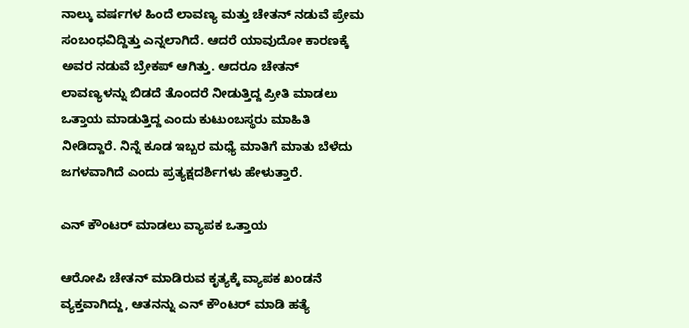ನಾಲ್ಕು ವರ್ಷಗಳ ಹಿಂದೆ ಲಾವಣ್ಯ ಮತ್ತು ಚೇತನ್ ನಡುವೆ ಪ್ರೇಮ ಸಂಬಂಧವಿದ್ದಿತ್ತು ಎನ್ನಲಾಗಿದೆ. ಆದರೆ ಯಾವುದೋ ಕಾರಣಕ್ಕೆ ಅವರ ನಡುವೆ ಬ್ರೇಕಪ್ ಆಗಿತ್ತು. ಆದರೂ ಚೇತನ್ ಲಾವಣ್ಯಳನ್ನು ಬಿಡದೆ ತೊಂದರೆ ನೀಡುತ್ತಿದ್ದ ಪ್ರೀತಿ ಮಾಡಲು ಒತ್ತಾಯ ಮಾಡುತ್ತಿದ್ದ ಎಂದು ಕುಟುಂಬಸ್ಥರು ಮಾಹಿತಿ ನೀಡಿದ್ದಾರೆ. ನಿನ್ನೆ ಕೂಡ ಇಬ್ಬರ ಮಧ್ಯೆ ಮಾತಿಗೆ ಮಾತು ಬೆಳೆದು ಜಗಳವಾಗಿದೆ ಎಂದು ಪ್ರತ್ಯಕ್ಷದರ್ಶಿಗಳು ಹೇಳುತ್ತಾರೆ.

ಎನ್ ಕೌಂಟರ್ ಮಾಡಲು ವ್ಯಾಪಕ ಒತ್ತಾಯ

ಆರೋಪಿ ಚೇತನ್ ಮಾಡಿರುವ ಕೃತ್ಯಕ್ಕೆ ವ್ಯಾಪಕ ಖಂಡನೆ ವ್ಯಕ್ತವಾಗಿದ್ದು, ಆತನನ್ನು ಎನ್ ಕೌಂಟರ್ ಮಾಡಿ ಹತ್ಯೆ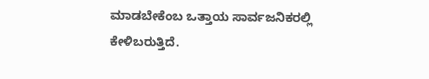ಮಾಡಬೇಕೆಂಬ ಒತ್ತಾಯ ಸಾರ್ವಜನಿಕರಲ್ಲಿ ಕೇಳಿಬರುತ್ತಿದೆ.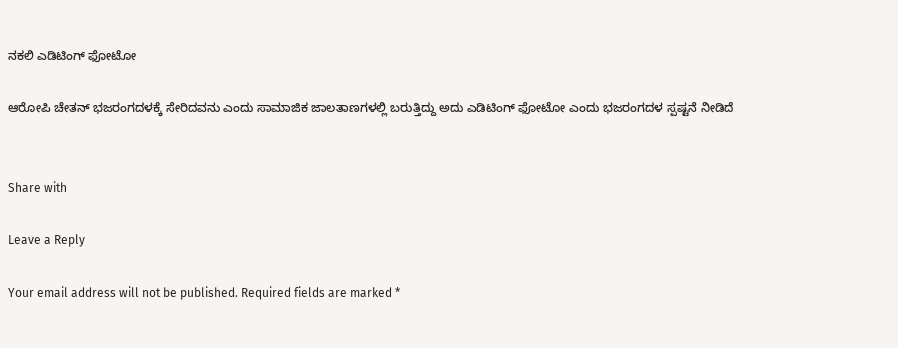ನಕಲಿ ಎಡಿಟಿಂಗ್ ಫೋಟೋ

ಆರೋಪಿ ಚೇತನ್ ಭಜರಂಗದಳಕ್ಕೆ ಸೇರಿದವನು ಎಂದು ಸಾಮಾಜಿಕ ಜಾಲತಾಣಗಳಲ್ಲಿ ಬರುತ್ತಿದ್ದು ಅದು ಎಡಿಟಿಂಗ್ ಫೋಟೋ ಎಂದು ಭಜರಂಗದಳ ಸ್ಪಷ್ಟನೆ ನೀಡಿದೆ


Share with

Leave a Reply

Your email address will not be published. Required fields are marked *